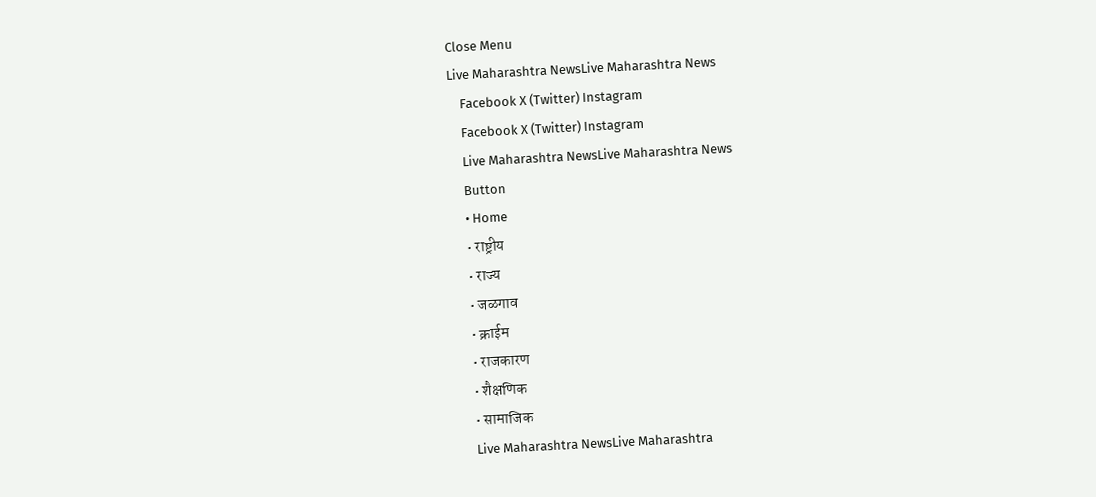Close Menu
Live Maharashtra NewsLive Maharashtra News
    Facebook X (Twitter) Instagram
    Facebook X (Twitter) Instagram
    Live Maharashtra NewsLive Maharashtra News
    Button
    • Home
    • राष्ट्रीय
    • राज्य
    • जळगाव
    • क्राईम
    • राजकारण
    • शैक्षणिक
    • सामाजिक
    Live Maharashtra NewsLive Maharashtra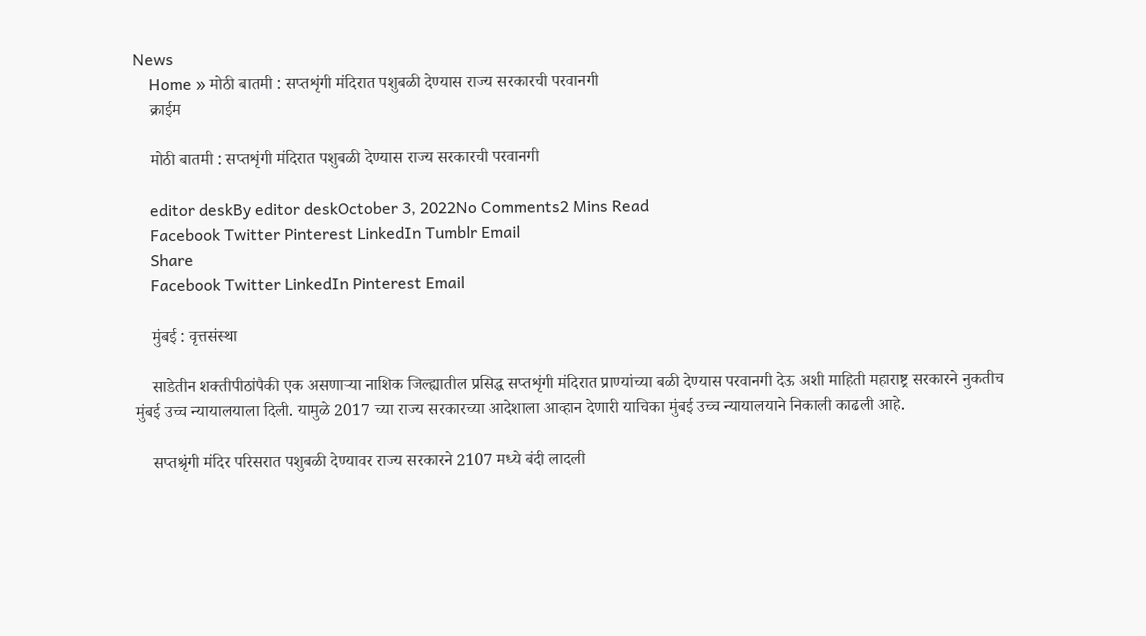News
    Home » मोठी बातमी : सप्तशृंगी मंदिरात पशुबळी देण्यास राज्य सरकारची परवानगी
    क्राईम

    मोठी बातमी : सप्तशृंगी मंदिरात पशुबळी देण्यास राज्य सरकारची परवानगी

    editor deskBy editor deskOctober 3, 2022No Comments2 Mins Read
    Facebook Twitter Pinterest LinkedIn Tumblr Email
    Share
    Facebook Twitter LinkedIn Pinterest Email

    मुंबई : वृत्तसंस्था

    साडेतीन शक्तीपीठांपैकी एक असणाऱ्या नाशिक जिल्ह्यातील प्रसिद्ध सप्तशृंगी मंदिरात प्राण्यांच्या बळी देण्यास परवानगी देऊ अशी माहिती महाराष्ट्र सरकारने नुकतीच मुंबई उच्च न्यायालयाला दिली. यामुळे 2017 च्या राज्य सरकारच्या आदेशाला आव्हान देणारी याचिका मुंबई उच्च न्यायालयाने निकाली काढली आहे.

    सप्तश्रृंगी मंदिर परिसरात पशुबळी देण्यावर राज्य सरकारने 2107 मध्ये बंदी लादली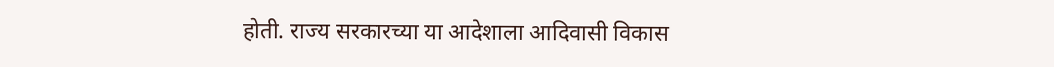होती. राज्य सरकारच्या या आदेशाला आदिवासी विकास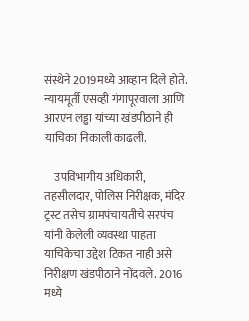संस्थेने 2019मध्ये आव्हान दिले होते. न्यायमूर्ती एसव्ही गंगापूरवाला आणि आरएन लड्ढा यांच्या खंडपीठाने ही याचिका निकाली काढली.

    उपविभागीय अधिकारी, तहसीलदार, पोलिस निरीक्षक, मंदिर ट्रस्ट तसेच ग्रामपंचायतीचे सरपंच यांनी केलेली व्यवस्था पाहता याचिकेचा उद्देश टिकत नाही असे निरीक्षण खंडपीठाने नोंदवले. 2016 मध्ये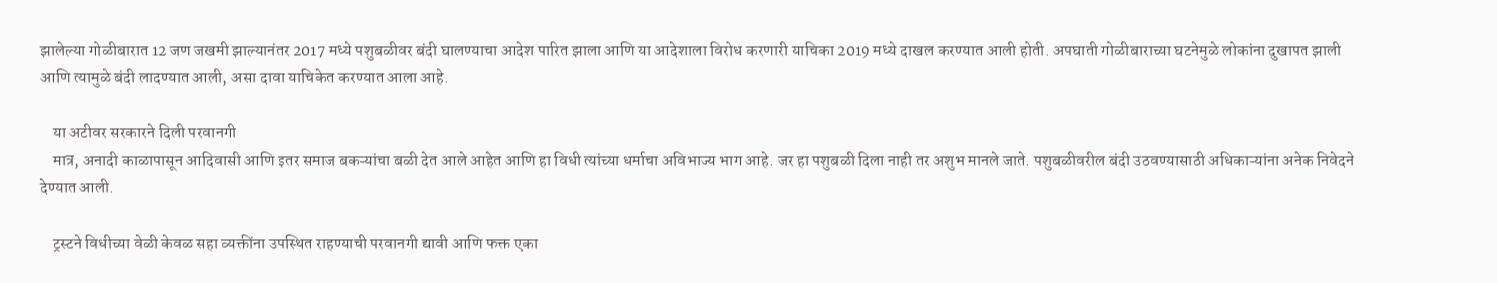झालेल्या गोळीबारात 12 जण जखमी झाल्यानंतर 2017 मध्ये पशुबळीवर बंदी घालण्याचा आदेश पारित झाला आणि या आदेशाला विरोध करणारी याचिका 2019 मध्ये दाखल करण्यात आली होती. अपघाती गोळीबाराच्या घटनेमुळे लोकांना दुखापत झाली आणि त्यामुळे बंदी लादण्यात आली, असा दावा याचिकेत करण्यात आला आहे.

    या अटीवर सरकारने दिली परवानगी
    मात्र, अनादी काळापासून आदिवासी आणि इतर समाज बकऱ्यांचा बळी देत आले आहेत आणि हा विधी त्यांच्या धर्माचा अविभाज्य भाग आहे. जर हा पशुबळी दिला नाही तर अशुभ मानले जाते. पशुबळीवरील बंदी उठवण्यासाठी अधिकाऱ्यांना अनेक निवेदने देण्यात आली.

    ट्रस्टने विधीच्या वेळी केवळ सहा व्यक्तींना उपस्थित राहण्याची परवानगी द्यावी आणि फक्त एका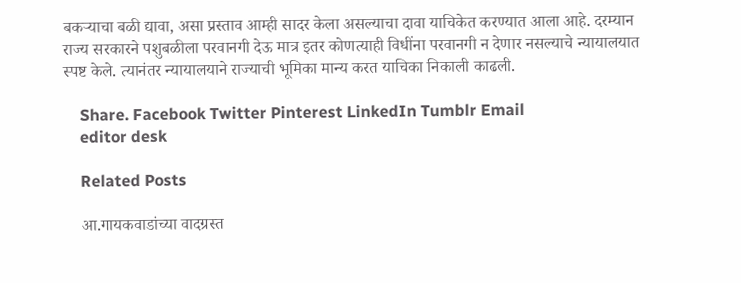बकऱ्याचा बळी द्यावा, असा प्रस्ताव आम्ही सादर केला असल्याचा दावा याचिकेत करण्यात आला आहे. दरम्यान राज्य सरकारने पशुबळीला परवानगी देऊ मात्र इतर कोणत्याही विधींना परवानगी न देणार नसल्याचे न्यायालयात स्पष्ट केले. त्यानंतर न्यायालयाने राज्याची भूमिका मान्य करत याचिका निकाली काढली.

    Share. Facebook Twitter Pinterest LinkedIn Tumblr Email
    editor desk

    Related Posts

    आ.गायकवाडांच्या वादग्रस्त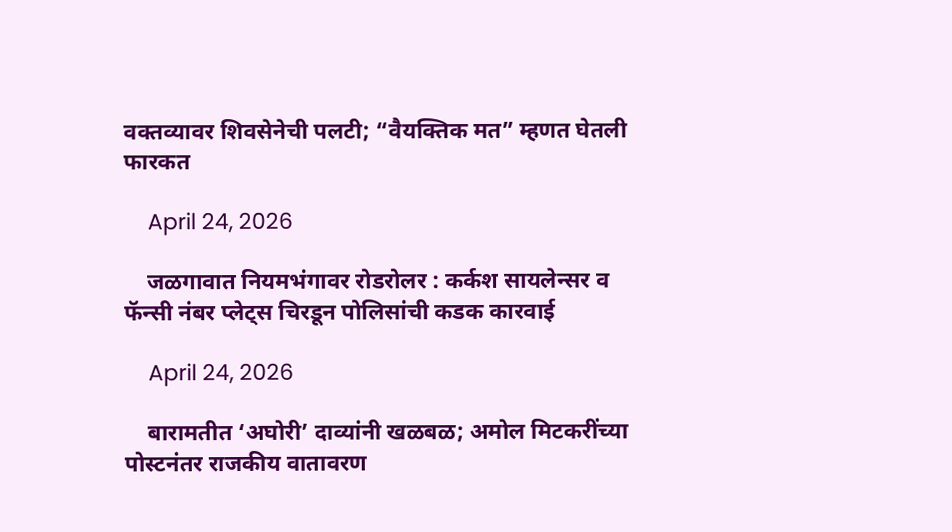वक्तव्यावर शिवसेनेची पलटी; “वैयक्तिक मत” म्हणत घेतली फारकत

    April 24, 2026

    जळगावात नियमभंगावर रोडरोलर : कर्कश सायलेन्सर व फॅन्सी नंबर प्लेट्स चिरडून पोलिसांची कडक कारवाई

    April 24, 2026

    बारामतीत ‘अघोरी’ दाव्यांनी खळबळ; अमोल मिटकरींच्या पोस्टनंतर राजकीय वातावरण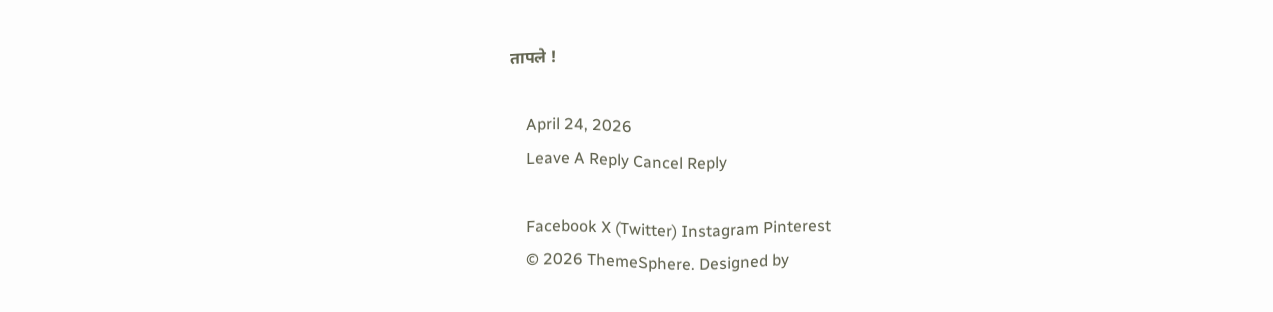तापले !

    April 24, 2026
    Leave A Reply Cancel Reply

    Facebook X (Twitter) Instagram Pinterest
    © 2026 ThemeSphere. Designed by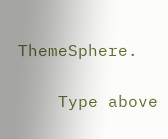ThemeSphere.

    Type above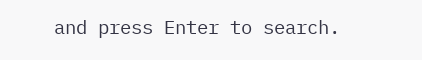and press Enter to search.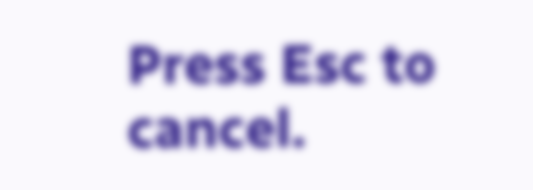Press Esc to cancel.